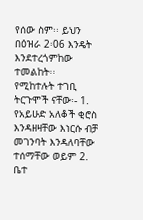የሰው ስም፡፡ ይህን በዕዝራ 2፡06 እንዴት እንደተረጎምከው ተመልከት፡፡
የሚከተሉት ተገቢ ትርጉሞች ናቸው፡- 1. የአይሁድ አለቆች ቂሮስ እንዳዘዛቸው እነርሱ ብቻ መገንባት እንዳለባቸው ተሰማቸው ወይም 2. ቤተ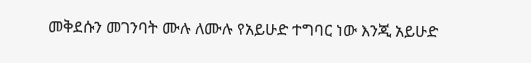መቅደሱን መገንባት ሙሉ ለሙሉ የአይሁድ ተግባር ነው እንጂ አይሁድ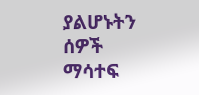ያልሆኑትን ሰዎች ማሳተፍ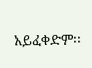አይፈቀድም፡፡